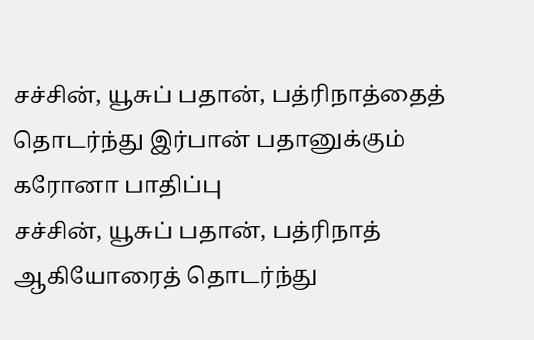சச்சின், யூசுப் பதான், பத்ரிநாத்தைத் தொடர்ந்து இர்பான் பதானுக்கும் கரோனா பாதிப்பு
சச்சின், யூசுப் பதான், பத்ரிநாத் ஆகியோரைத் தொடர்ந்து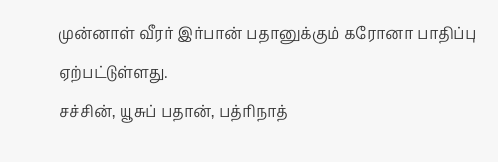முன்னாள் வீரர் இர்பான் பதானுக்கும் கரோனா பாதிப்பு ஏற்பட்டுள்ளது.
சச்சின், யூசுப் பதான், பத்ரிநாத்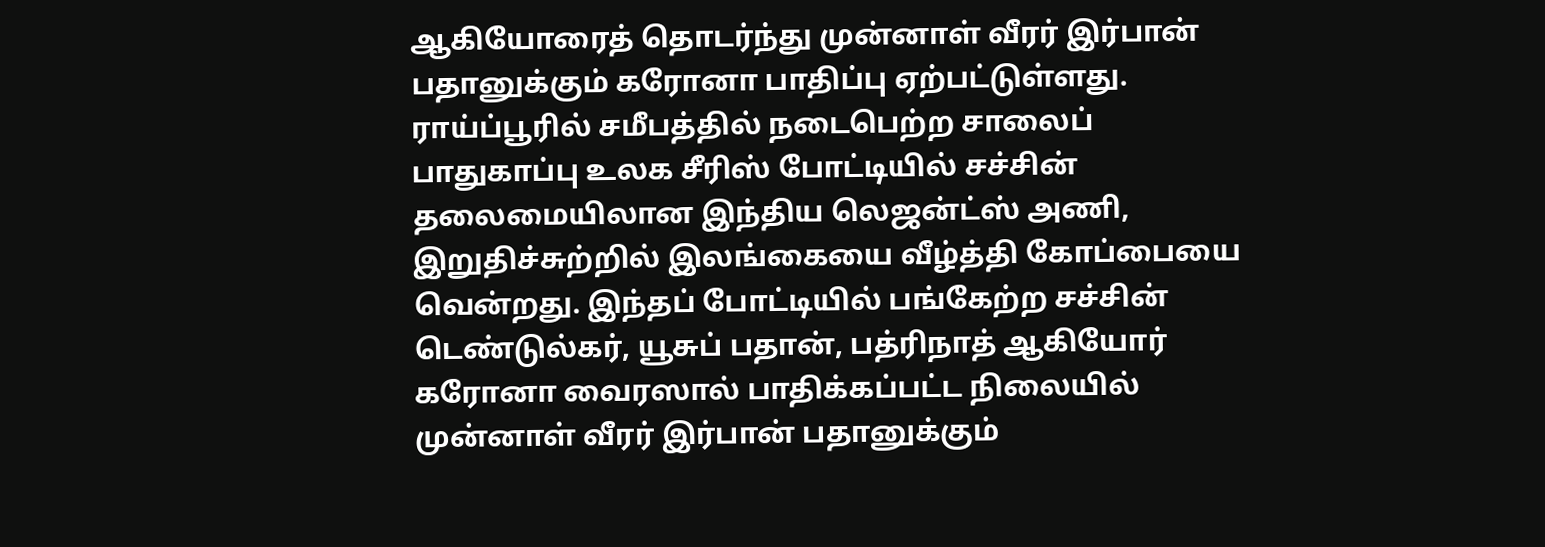ஆகியோரைத் தொடர்ந்து முன்னாள் வீரர் இர்பான் பதானுக்கும் கரோனா பாதிப்பு ஏற்பட்டுள்ளது.
ராய்ப்பூரில் சமீபத்தில் நடைபெற்ற சாலைப் பாதுகாப்பு உலக சீரிஸ் போட்டியில் சச்சின் தலைமையிலான இந்திய லெஜன்ட்ஸ் அணி, இறுதிச்சுற்றில் இலங்கையை வீழ்த்தி கோப்பையை வென்றது. இந்தப் போட்டியில் பங்கேற்ற சச்சின் டெண்டுல்கர், யூசுப் பதான், பத்ரிநாத் ஆகியோர் கரோனா வைரஸால் பாதிக்கப்பட்ட நிலையில் முன்னாள் வீரர் இர்பான் பதானுக்கும்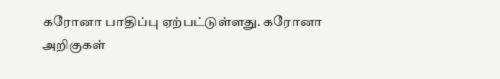கரோனா பாதிப்பு ஏற்பட்டுள்ளது. கரோனா அறிகுகள்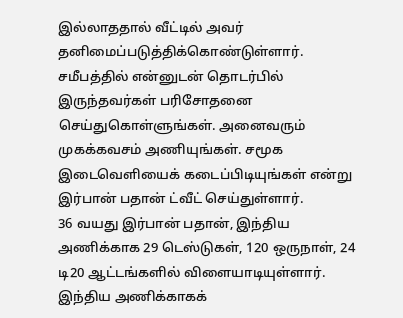இல்லாததால் வீட்டில் அவர் தனிமைப்படுத்திக்கொண்டுள்ளார்.
சமீபத்தில் என்னுடன் தொடர்பில் இருந்தவர்கள் பரிசோதனை செய்துகொள்ளுங்கள். அனைவரும் முகக்கவசம் அணியுங்கள். சமூக இடைவெளியைக் கடைப்பிடியுங்கள் என்று இர்பான் பதான் ட்வீட் செய்துள்ளார்.
36 வயது இர்பான் பதான், இந்திய அணிக்காக 29 டெஸ்டுகள், 120 ஒருநாள், 24 டி20 ஆட்டங்களில் விளையாடியுள்ளார். இந்திய அணிக்காகக்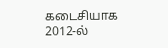கடைசியாக 2012-ல்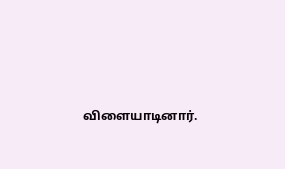விளையாடினார்.